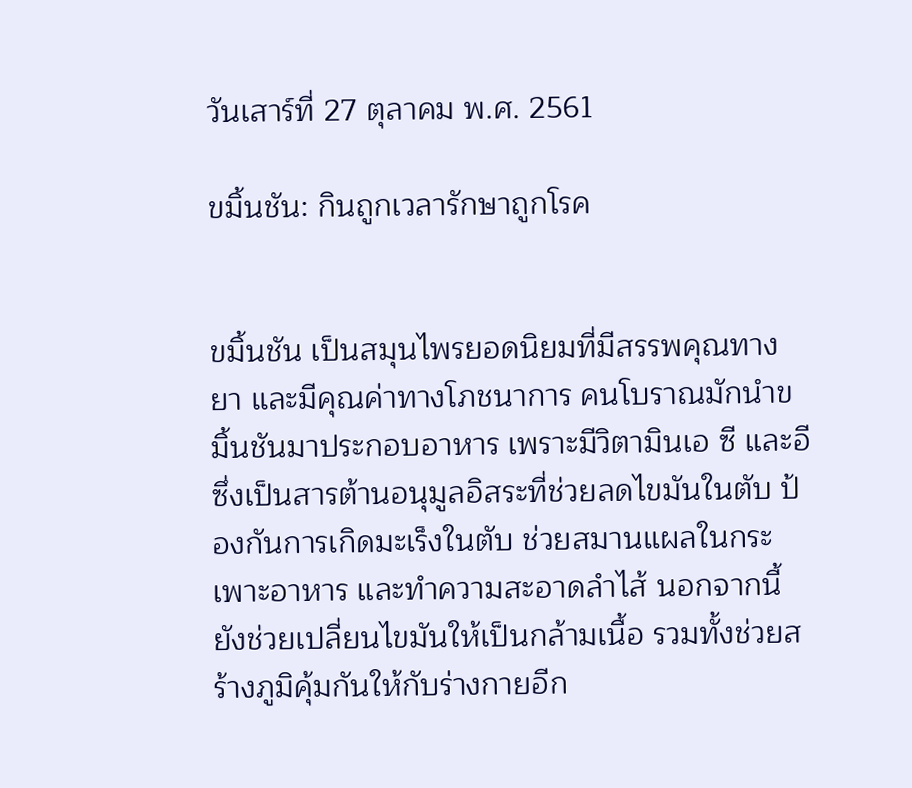วันเสาร์ที่ 27 ตุลาคม พ.ศ. 2561

ขมิ้นชัน: กินถูกเวลารักษาถูกโรค


ขมิ้นชัน เป็นสมุนไพรยอดนิยมที่มีสรรพคุณทางยา และมีคุณค่าทางโภชนาการ คนโบราณมักนำขมิ้นชันมาประกอบอาหาร เพราะมีวิตามินเอ ซี และอี ซึ่งเป็นสารต้านอนุมูลอิสระที่ช่วยลดไขมันในตับ ป้องกันการเกิดมะเร็งในตับ ช่วยสมานแผลในกระเพาะอาหาร และทำความสะอาดลำไส้ นอกจากนี้ยังช่วยเปลี่ยนไขมันให้เป็นกล้ามเนื้อ รวมทั้งช่วยสร้างภูมิคุ้มกันให้กับร่างกายอีก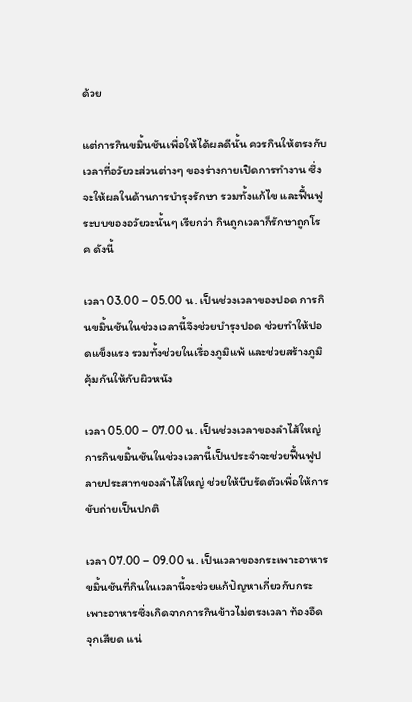ด้วย

แต่การกินขมิ้นชันเพื่อให้ได้ผลดีนั้น ควรกินให้ตรงกับเวลาที่อวัยวะส่วนต่างๆ ของร่างกายเปิดการทำงาน ซึ่งจะให้ผลในด้านการบำรุงรักษา รวมทั้งแก้ไข และฟื้นฟูระบบของอวัยวะนั้นๆ เรียกว่า กินถูกเวลาก็รักษาถูกโรค ดังนี้

เวลา 03.00 – 05.00 น. เป็นช่วงเวลาของปอด การกินขมิ้นชันในช่วงเวลานี้จึงช่วยบำรุงปอด ช่วยทำให้ปอดแข็งแรง รวมทั้งช่วยในเรื่องภูมิแพ้ และช่วยสร้างภูมิคุ้มกันให้กับผิวหนัง

เวลา 05.00 – 07.00 น. เป็นช่วงเวลาของลำไส้ใหญ่ การกินขมิ้นชันในช่วงเวลานี้เป็นประจำจะช่วยฟื้นฟูปลายประสาทของลำไส้ใหญ่ ช่วยให้บีบรัดตัวเพื่อให้การขับถ่ายเป็นปกติ

เวลา 07.00 – 09.00 น. เป็นเวลาของกระเพาะอาหาร ขมิ้นชันที่กินในเวลานี้จะช่วยแก้ปัญหาเกี่ยวกับกระเพาะอาหารซึ่งเกิดจากการกินข้าวไม่ตรงเวลา ท้องอืด จุกเสียด แน่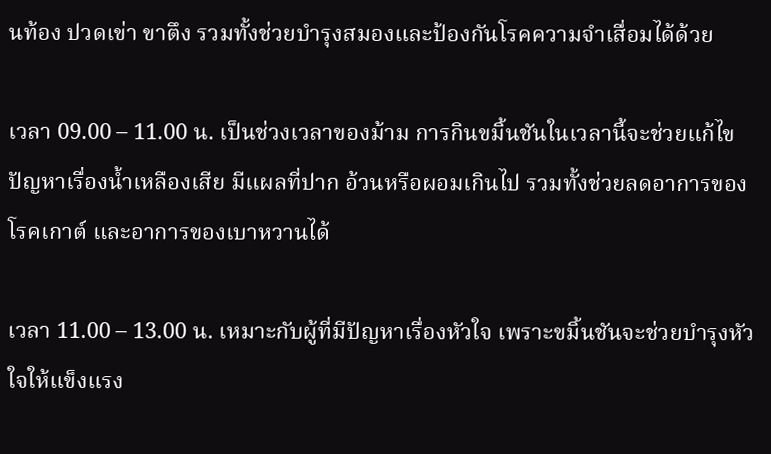นท้อง ปวดเข่า ขาตึง รวมทั้งช่วยบำรุงสมองและป้องกันโรคความจำเสื่อมได้ด้วย

เวลา 09.00 – 11.00 น. เป็นช่วงเวลาของม้าม การกินขมิ้นชันในเวลานี้จะช่วยแก้ไขปัญหาเรื่องน้ำเหลืองเสีย มีแผลที่ปาก อ้วนหรือผอมเกินไป รวมทั้งช่วยลดอาการของโรคเกาต์ และอาการของเบาหวานได้

เวลา 11.00 – 13.00 น. เหมาะกับผู้ที่มีปัญหาเรื่องหัวใจ เพราะขมิ้นชันจะช่วยบำรุงหัวใจให้แข็งแรง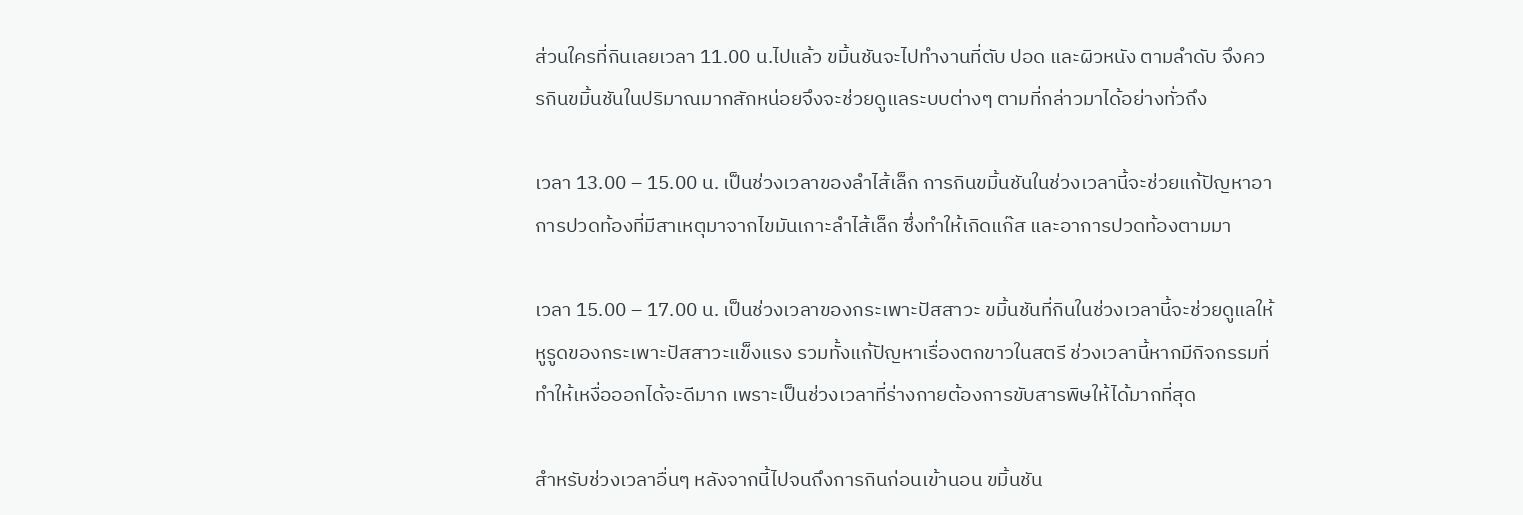ส่วนใครที่กินเลยเวลา 11.00 น.ไปแล้ว ขมิ้นชันจะไปทำงานที่ตับ ปอด และผิวหนัง ตามลำดับ จึงควรกินขมิ้นชันในปริมาณมากสักหน่อยจึงจะช่วยดูแลระบบต่างๆ ตามที่กล่าวมาได้อย่างทั่วถึง

เวลา 13.00 – 15.00 น. เป็นช่วงเวลาของลำไส้เล็ก การกินขมิ้นชันในช่วงเวลานี้จะช่วยแก้ปัญหาอาการปวดท้องที่มีสาเหตุมาจากไขมันเกาะลำไส้เล็ก ซึ่งทำให้เกิดแก๊ส และอาการปวดท้องตามมา

เวลา 15.00 – 17.00 น. เป็นช่วงเวลาของกระเพาะปัสสาวะ ขมิ้นชันที่กินในช่วงเวลานี้จะช่วยดูแลให้หูรูดของกระเพาะปัสสาวะแข็งแรง รวมทั้งแก้ปัญหาเรื่องตกขาวในสตรี ช่วงเวลานี้หากมีกิจกรรมที่ทำให้เหงื่อออกได้จะดีมาก เพราะเป็นช่วงเวลาที่ร่างกายต้องการขับสารพิษให้ได้มากที่สุด

สำหรับช่วงเวลาอื่นๆ หลังจากนี้ไปจนถึงการกินก่อนเข้านอน ขมิ้นชัน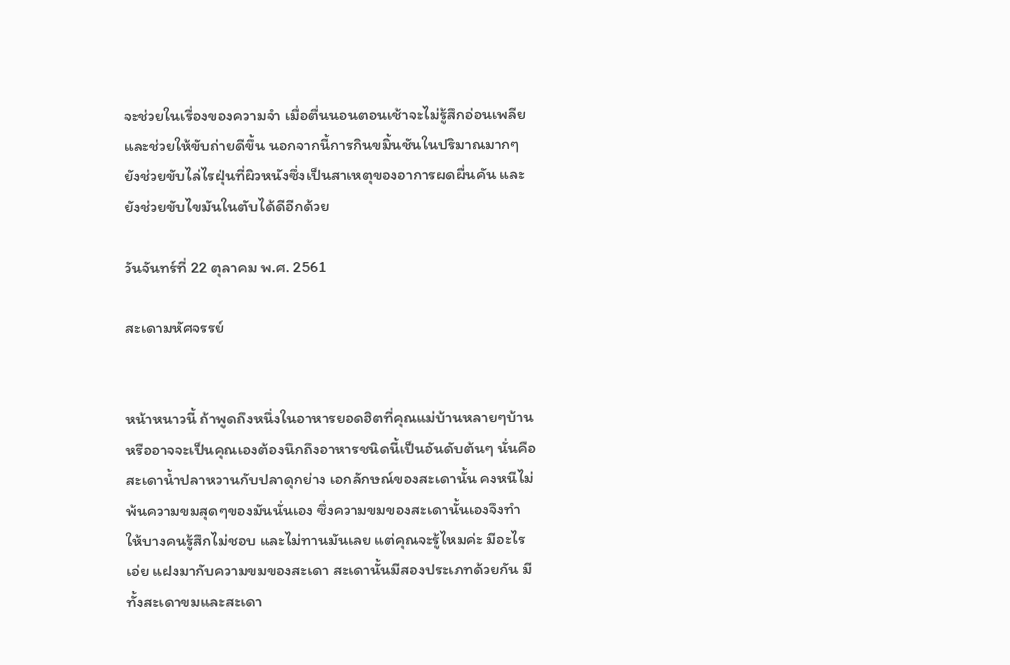จะช่วยในเรื่องของความจำ เมื่อตื่นนอนตอนเช้าจะไม่รู้สึกอ่อนเพลีย และช่วยให้ขับถ่ายดีขึ้น นอกจากนี้การกินขมิ้นชันในปริมาณมากๆ ยังช่วยขับไล่ไรฝุ่นที่ผิวหนังซึ่งเป็นสาเหตุของอาการผดผื่นคัน และยังช่วยขับไขมันในตับได้ดีอีกด้วย

วันจันทร์ที่ 22 ตุลาคม พ.ศ. 2561

สะเดามหัศจรรย์


หน้าหนาวนี้ ถ้าพูดถึงหนึ่งในอาหารยอดฮิตที่คุณแม่บ้านหลายๆบ้าน หรืออาจจะเป็นคุณเองต้องนึกถึงอาหารชนิดนี้เป็นอันดับต้นๆ นั่นคือ สะเดาน้ำปลาหวานกับปลาดุกย่าง เอกลักษณ์ของสะเดานั้น คงหนีไม่พ้นความขมสุดๆของมันนั่นเอง ซึ่งความขมของสะเดานั้นเองจึงทำให้บางคนรู้สึกไม่ชอบ และไม่ทานมันเลย แต่คุณจะรู้ไหมค่ะ มีอะไรเอ่ย แฝงมากับความขมของสะเดา สะเดานั้นมีสองประเภทด้วยกัน มีทั้งสะเดาขมและสะเดา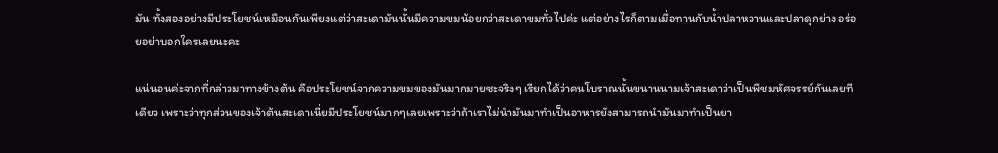มัน ทั้งสองอย่างมีประโยชน์เหมือนกันเพียงแต่ว่าสะเดามันนั้นมีความขมน้อยกว่าสะเดาขมทั่วไปค่ะ แต่อย่างไรก็ตามเมื่อทานกับน้ำปลาหวานและปลาดุกย่าง อร่อยอย่าบอกใครเลยนะคะ

แน่นอนค่ะจากที่กล่าวมาทางข้างต้น คือประโยชน์จากความขมของมันมากมายซะจริงๆ เรียกได้ว่าคนโบราณนั้นขนานนามเจ้าสะเดาว่าเป็นพืชมหัศจรรย์กันเลยทีเดียว เพราะว่าทุกส่วนของเจ้าต้นสะเดาเนี่ยมีประโยชน์มากๆเลยเพราะว่าถ้าเราไม่นำมันมาทำเป็นอาหารยังสามารถนำมันมาทำเป็นยา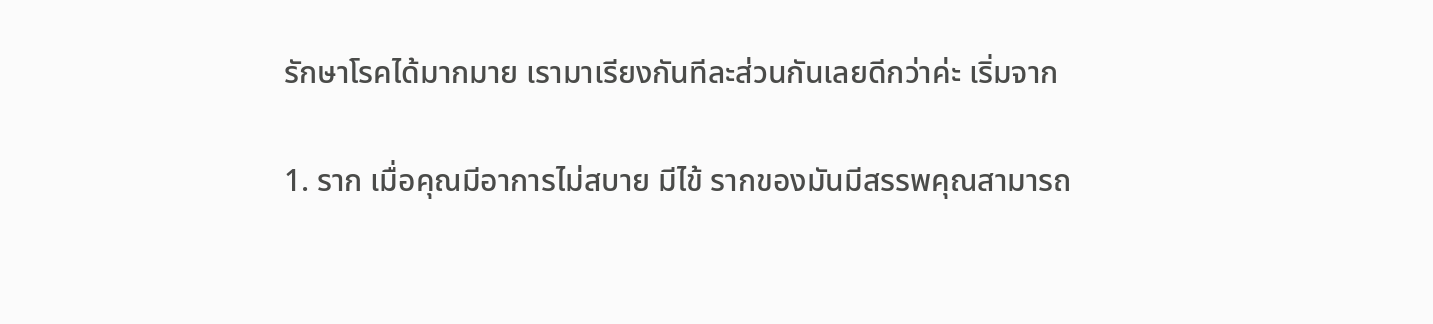รักษาโรคได้มากมาย เรามาเรียงกันทีละส่วนกันเลยดีกว่าค่ะ เริ่มจาก

1. ราก เมื่อคุณมีอาการไม่สบาย มีไข้ รากของมันมีสรรพคุณสามารถ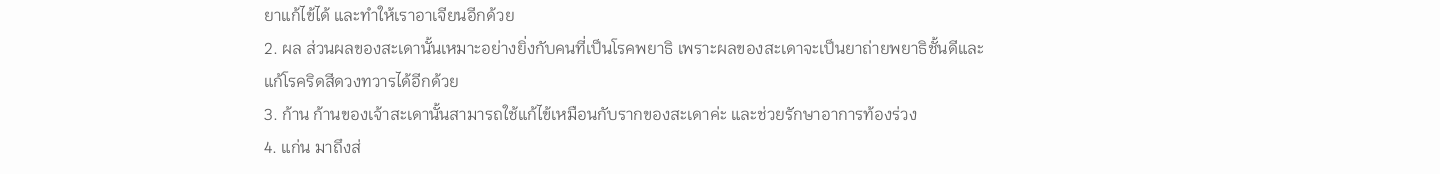ยาแก้ไข้ได้ และทำให้เราอาเจียนอีกด้วย
2. ผล ส่วนผลของสะเดานั้นเหมาะอย่างยิ่งกับคนที่เป็นโรคพยาธิ เพราะผลของสะเดาจะเป็นยาถ่ายพยาธิชั้นดีและแก้โรคริดสีดวงทวารได้อีกด้วย
3. ก้าน ก้านของเจ้าสะเดานั้นสามารถใช้แก้ไข้เหมือนกับรากของสะเดาค่ะ และช่วยรักษาอาการท้องร่วง
4. แก่น มาถึงส่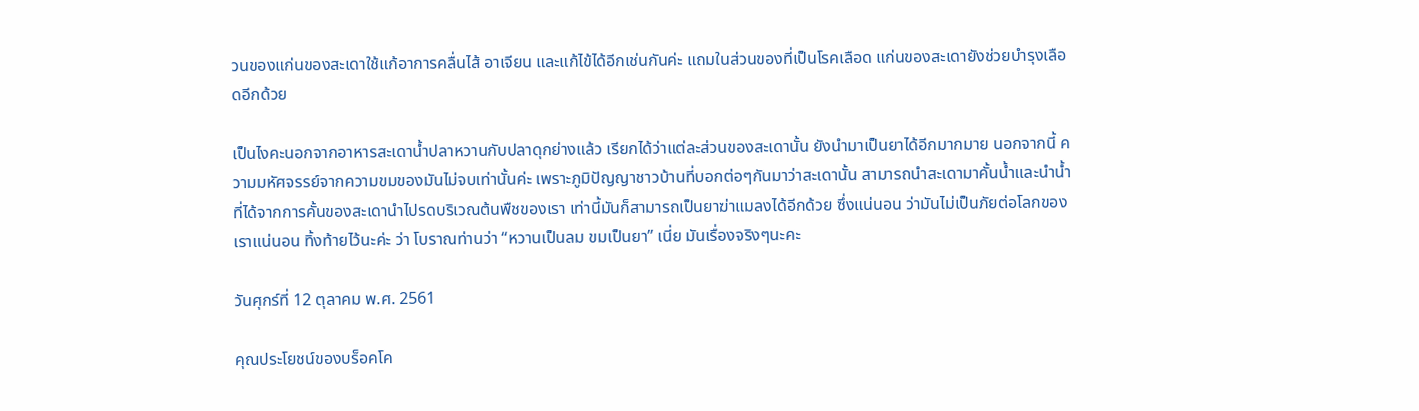วนของแก่นของสะเดาใช้แก้อาการคลื่นไส้ อาเจียน และแก้ไข้ได้อีกเช่นกันค่ะ แถมในส่วนของที่เป็นโรคเลือด แก่นของสะเดายังช่วยบำรุงเลือดอีกด้วย

เป็นไงคะนอกจากอาหารสะเดาน้ำปลาหวานกับปลาดุกย่างแล้ว เรียกได้ว่าแต่ละส่วนของสะเดานั้น ยังนำมาเป็นยาได้อีกมากมาย นอกจากนี้ ความมหัศจรรย์จากความขมของมันไม่จบเท่านั้นค่ะ เพราะภูมิปัญญาชาวบ้านที่บอกต่อๆกันมาว่าสะเดานั้น สามารถนำสะเดามาคั้นน้ำและนำน้ำที่ได้จากการคั้นของสะเดานำไปรดบริเวณต้นพืชของเรา เท่านี้มันก็สามารถเป็นยาฆ่าแมลงได้อีกด้วย ซึ่งแน่นอน ว่ามันไม่เป็นภัยต่อโลกของเราแน่นอน ทิ้งท้ายไว้นะค่ะ ว่า โบราณท่านว่า “หวานเป็นลม ขมเป็นยา” เนี่ย มันเรื่องจริงๆนะคะ

วันศุกร์ที่ 12 ตุลาคม พ.ศ. 2561

คุณประโยชน์ของบร็อคโค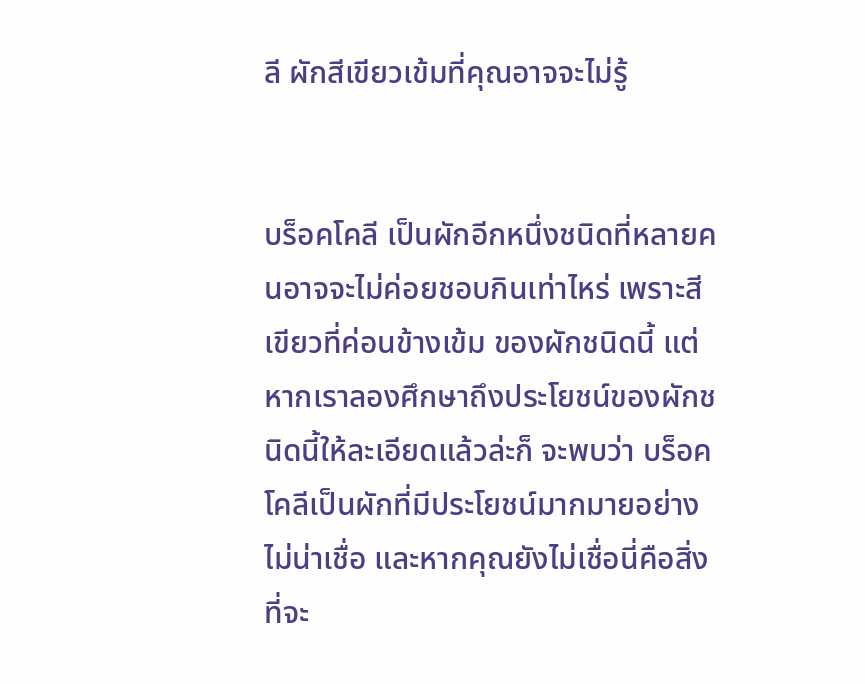ลี ผักสีเขียวเข้มที่คุณอาจจะไม่รู้


บร็อคโคลี เป็นผักอีกหนึ่งชนิดที่หลายคนอาจจะไม่ค่อยชอบกินเท่าไหร่ เพราะสีเขียวที่ค่อนข้างเข้ม ของผักชนิดนี้ แต่หากเราลองศึกษาถึงประโยชน์ของผักชนิดนี้ให้ละเอียดแล้วล่ะก็ จะพบว่า บร็อคโคลีเป็นผักที่มีประโยชน์มากมายอย่างไม่น่าเชื่อ และหากคุณยังไม่เชื่อนี่คือสิ่งที่จะ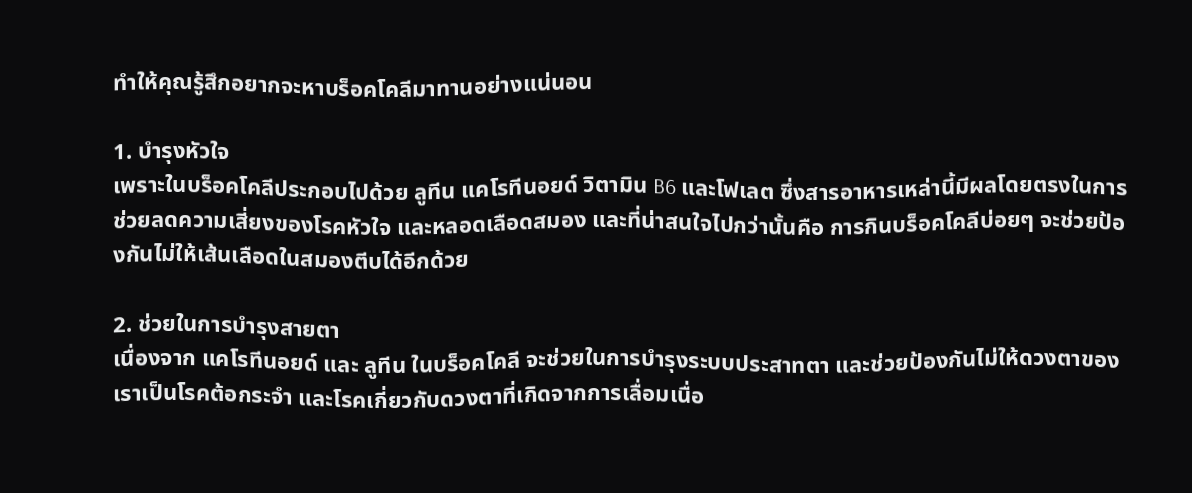ทำให้คุณรู้สึกอยากจะหาบร็อคโคลีมาทานอย่างแน่นอน

1. บำรุงหัวใจ
เพราะในบร็อคโคลีประกอบไปด้วย ลูทีน แคโรทีนอยด์ วิตามิน B6 และโฟเลต ซึ่งสารอาหารเหล่านี้มีผลโดยตรงในการช่วยลดความเสี่ยงของโรคหัวใจ และหลอดเลือดสมอง และที่น่าสนใจไปกว่านั้นคือ การกินบร็อคโคลีบ่อยๆ จะช่วยป้องกันไม่ให้เส้นเลือดในสมองตีบได้อีกด้วย

2. ช่วยในการบำรุงสายตา
เนื่องจาก แคโรทีนอยด์ และ ลูทีน ในบร็อคโคลี จะช่วยในการบำรุงระบบประสาทตา และช่วยป้องกันไม่ให้ดวงตาของเราเป็นโรคต้อกระจำ และโรคเกี่ยวกับดวงตาที่เกิดจากการเลื่อมเนื่อ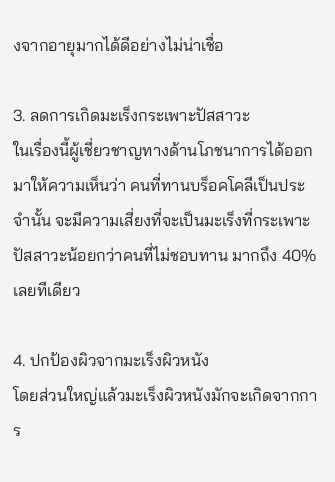งจากอายุมากได้ดีอย่างไม่น่าเชื่อ

3. ลดการเกิดมะเร็งกระเพาะปัสสาวะ
ในเรื่องนี้ผู้เชี่ยวชาญทางด้านโภชนาการได้ออกมาให้ความเห็นว่า คนที่ทานบร็อคโคลีเป็นประจำนั้น จะมีความเสี่ยงที่จะเป็นมะเร็งที่กระเพาะปัสสาวะน้อยกว่าคนที่ไม่ชอบทาน มากถึง 40% เลยทีเดียว

4. ปกป้องผิวจากมะเร็งผิวหนัง
โดยส่วนใหญ่แล้วมะเร็งผิวหนังมักจะเกิดจากการ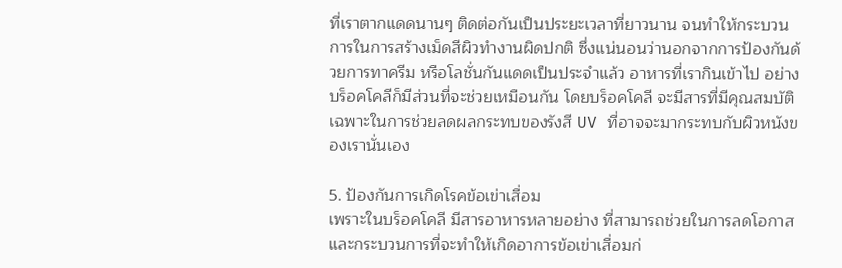ที่เราตากแดดนานๆ ติดต่อกันเป็นประยะเวลาที่ยาวนาน จนทำให้กระบวนการในการสร้างเม็ดสีผิวทำงานผิดปกติ ซึ่งแน่นอนว่านอกจากการป้องกันด้วยการทาครีม หรือโลชั่นกันแดดเป็นประจำแล้ว อาหารที่เรากินเข้าไป อย่างบร็อคโคลีก็มีส่วนที่จะช่วยเหมือนกัน โดยบร็อคโคลี จะมีสารที่มีคุณสมบัติเฉพาะในการช่วยลดผลกระทบของรังสี UV ที่อาจจะมากระทบกับผิวหนังของเรานั่นเอง

5. ป้องกันการเกิดโรคข้อเข่าเสื่อม
เพราะในบร็อคโคลี มีสารอาหารหลายอย่าง ที่สามารถช่วยในการลดโอกาส และกระบวนการที่จะทำให้เกิดอาการข้อเข่าเสื่อมก่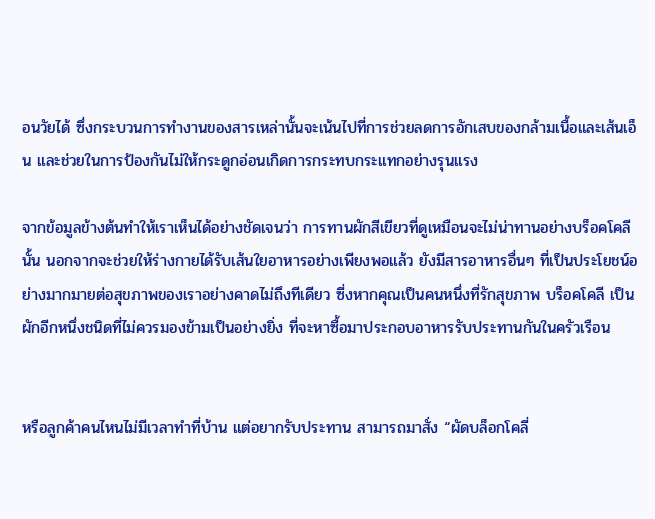อนวัยได้ ซึ่งกระบวนการทำงานของสารเหล่านั้นจะเน้นไปที่การช่วยลดการอักเสบของกล้ามเนื้อและเส้นเอ็น และช่วยในการป้องกันไม่ให้กระดูกอ่อนเกิดการกระทบกระแทกอย่างรุนแรง

จากข้อมูลข้างต้นทำให้เราเห็นได้อย่างชัดเจนว่า การทานผักสีเขียวที่ดูเหมือนจะไม่น่าทานอย่างบร็อคโคลีนั้น นอกจากจะช่วยให้ร่างกายได้รับเส้นใยอาหารอย่างเพียงพอแล้ว ยังมีสารอาหารอื่นๆ ที่เป็นประโยชน์อย่างมากมายต่อสุขภาพของเราอย่างคาดไม่ถึงทีเดียว ซี่งหากคุณเป็นคนหนึ่งที่รักสุขภาพ บร็อคโคลี เป็นผักอีกหนึ่งชนิดที่ไม่ควรมองข้ามเป็นอย่างยิ่ง ที่จะหาซื้อมาประกอบอาหารรับประทานกันในครัวเรือน


หรือลูกค้าคนไหนไม่มีเวลาทำที่บ้าน แต่อยากรับประทาน สามารถมาสั่ง “ผัดบล็อกโคลี่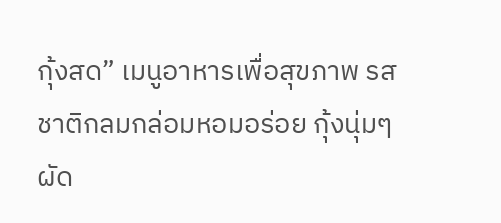กุ้งสด” เมนูอาหารเพื่อสุขภาพ รสชาติกลมกล่อมหอมอร่อย กุ้งนุ่มๆ ผัด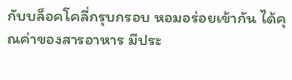กับบล็อคโคลี่กรุบกรอบ หอมอร่อยเข้ากัน ได้คุณค่าของสารอาหาร มีประ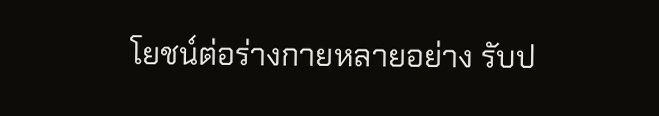โยชน์ต่อร่างกายหลายอย่าง รับป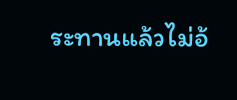ระทานแล้วไม่อ้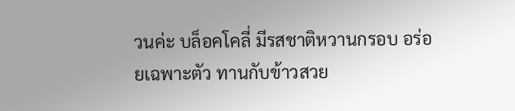วนค่ะ บล็อคโคลี่ มีรสชาติหวานกรอบ อร่อยเฉพาะตัว ทานกับข้าวสวย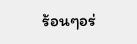ร้อนๆอร่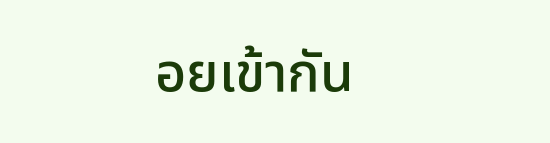อยเข้ากัน